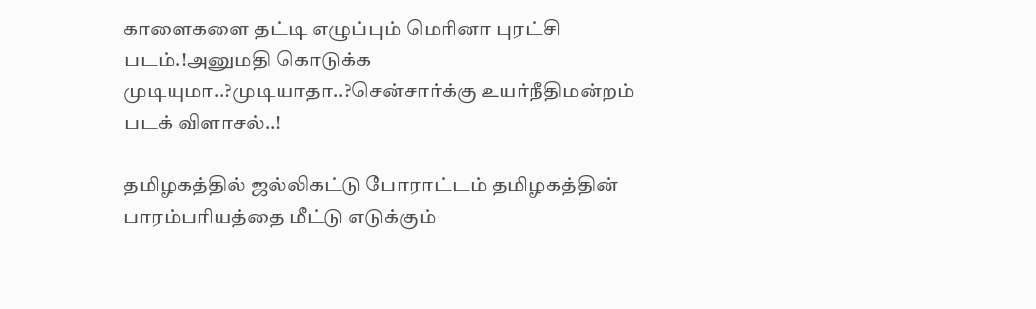காளைகளை தட்டி எழுப்பும் மெரினா புரட்சி படம்.!அனுமதி கொடுக்க முடியுமா..?முடியாதா..?சென்சார்க்கு உயர்நீதிமன்றம் படக் விளாசல்..!

தமிழகத்தில் ஜல்லிகட்டு போராட்டம் தமிழகத்தின் பாரம்பரியத்தை மீட்டு எடுக்கும்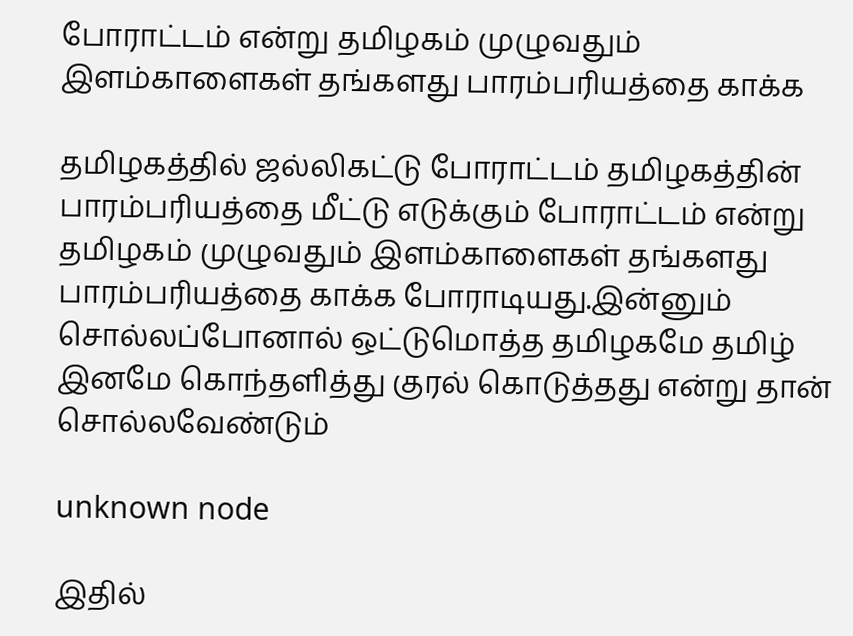போராட்டம் என்று தமிழகம் முழுவதும் இளம்காளைகள் தங்களது பாரம்பரியத்தை காக்க

தமிழகத்தில் ஜல்லிகட்டு போராட்டம் தமிழகத்தின் பாரம்பரியத்தை மீட்டு எடுக்கும் போராட்டம் என்று தமிழகம் முழுவதும் இளம்காளைகள் தங்களது பாரம்பரியத்தை காக்க போராடியது.இன்னும் சொல்லப்போனால் ஒட்டுமொத்த தமிழகமே தமிழ் இனமே கொந்தளித்து குரல் கொடுத்தது என்று தான் சொல்லவேண்டும்

unknown node

இதில்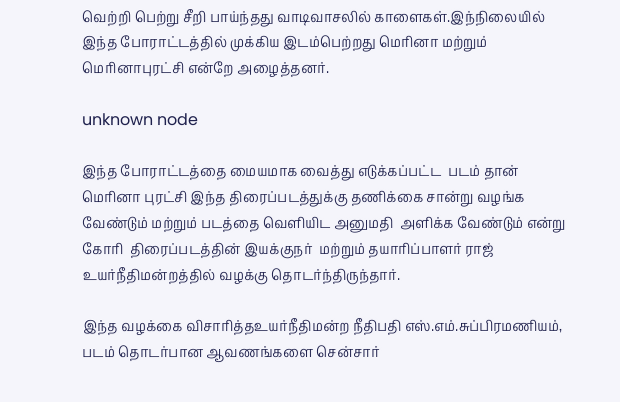வெற்றி பெற்று சீறி பாய்ந்தது வாடிவாசலில் காளைகள்.இந்நிலையில் இந்த போராட்டத்தில் முக்கிய இடம்பெற்றது மெரினா மற்றும் மெரினாபுரட்சி என்றே அழைத்தனர்.

unknown node

இந்த போராட்டத்தை மையமாக வைத்து எடுக்கப்பட்ட  படம் தான் மெரினா புரட்சி இந்த திரைப்படத்துக்கு தணிக்கை சான்று வழங்க வேண்டும் மற்றும் படத்தை வெளியிட அனுமதி  அளிக்க வேண்டும் என்று கோரி  திரைப்படத்தின் இயக்குநர்  மற்றும் தயாரிப்பாளர் ராஜ் உயர்நீதிமன்றத்தில் வழக்கு தொடர்ந்திருந்தார்.

இந்த வழக்கை விசாரித்தஉயர்நீதிமன்ற நீதிபதி எஸ்.எம்.சுப்பிரமணியம், படம் தொடர்பான ஆவணங்களை சென்சார்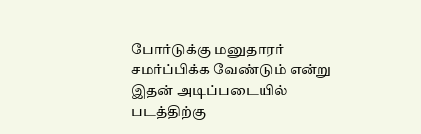போர்டுக்கு மனுதாரர் சமர்ப்பிக்க வேண்டும் என்று இதன் அடிப்படையில் படத்திற்கு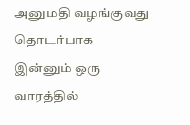அனுமதி வழங்குவது தொடர்பாக இன்னும் ஒரு வாரத்தில்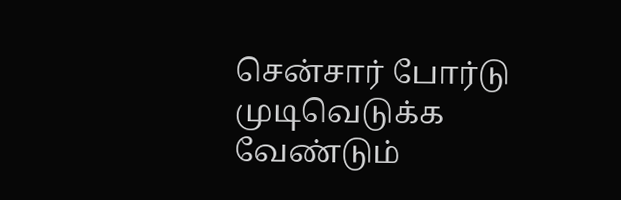சென்சார் போர்டு முடிவெடுக்க வேண்டும்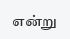என்று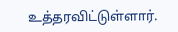உத்தரவிட்டுள்ளார்.